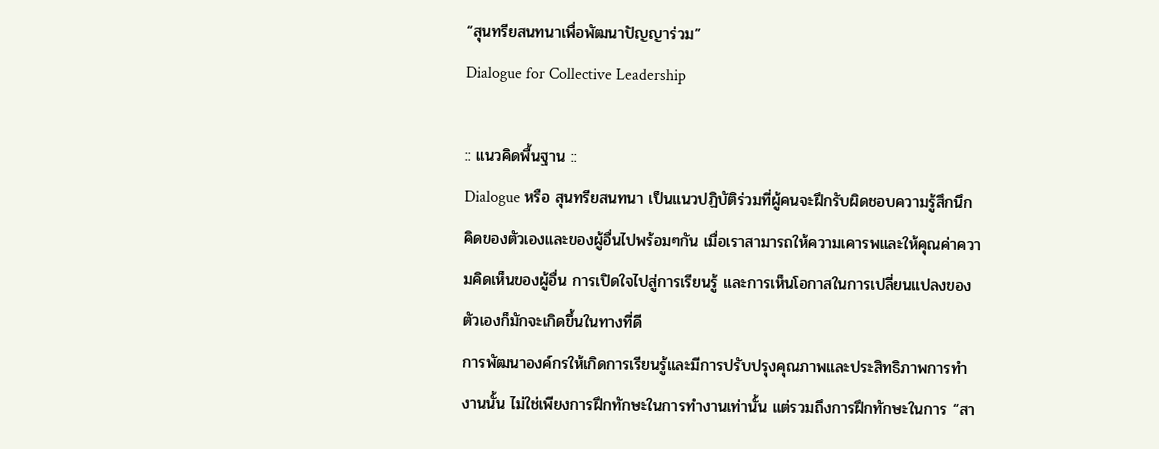“สุนทรียสนทนาเพื่อพัฒนาปัญญาร่วม”
Dialogue for Collective Leadership

:: แนวคิดพื้นฐาน ::
Dialogue หรือ สุนทรียสนทนา เป็นแนวปฏิบัติร่วมที่ผู้คนจะฝึกรับผิดชอบความรู้สึกนึก คิดของตัวเองและของผู้อื่นไปพร้อมๆกัน เมื่อเราสามารถให้ความเคารพและให้คุณค่าความคิดเห็นของผู้อื่น การเปิดใจไปสู่การเรียนรู้ และการเห็นโอกาสในการเปลี่ยนแปลงของตัวเองก็มักจะเกิดขึ้นในทางที่ดี
การพัฒนาองค์กรให้เกิดการเรียนรู้และมีการปรับปรุงคุณภาพและประสิทธิภาพการทำงานนั้น ไม่ใช่เพียงการฝึกทักษะในการทำงานเท่านั้น แต่รวมถึงการฝึกทักษะในการ “สา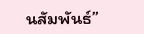นสัมพันธ์”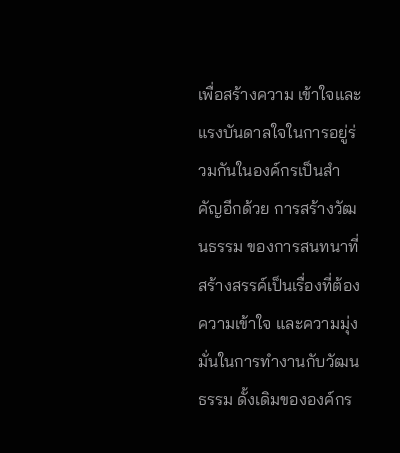เพื่อสร้างความ เข้าใจและแรงบันดาลใจในการอยู่ร่วมกันในองค์กรเป็นสำคัญอีกด้วย การสร้างวัฒนธรรม ของการสนทนาที่สร้างสรรค์เป็นเรื่องที่ต้องความเข้าใจ และความมุ่งมั่นในการทำงานกับวัฒนธรรม ดั้งเดิมขององค์กร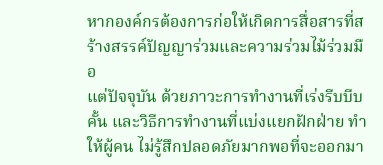หากองค์กรต้องการก่อให้เกิดการสื่อสารที่สร้างสรรค์ปัญญาร่วมและความร่วมไม้ร่วมมือ
แต่ปัจจุบัน ด้วยภาวะการทำงานที่เร่งรีบบีบคั้น และวิธีการทำงานที่แบ่งแยกฝักฝ่าย ทำให้ผู้คน ไม่รู้สึกปลอดภัยมากพอที่จะออกมา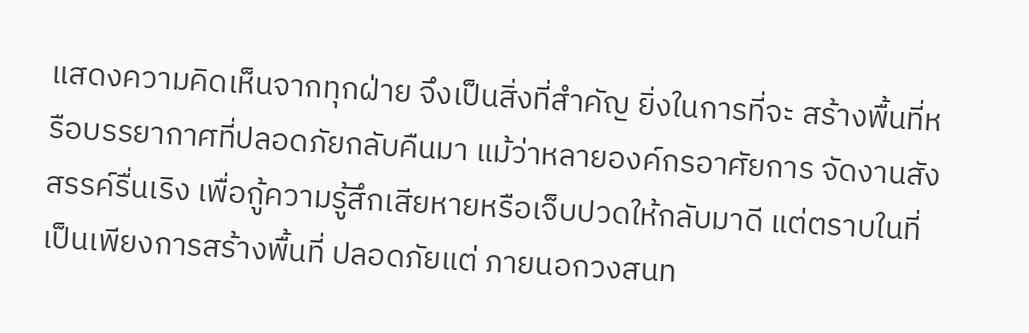แสดงความคิดเห็นจากทุกฝ่าย จึงเป็นสิ่งที่สำคัญ ยิ่งในการที่จะ สร้างพื้นที่หรือบรรยากาศที่ปลอดภัยกลับคืนมา แม้ว่าหลายองค์กรอาศัยการ จัดงานสังสรรค์รื่นเริง เพื่อกู้ความรู้สึกเสียหายหรือเจ็บปวดให้กลับมาดี แต่ตราบในที่เป็นเพียงการสร้างพื้นที่ ปลอดภัยแต่ ภายนอกวงสนท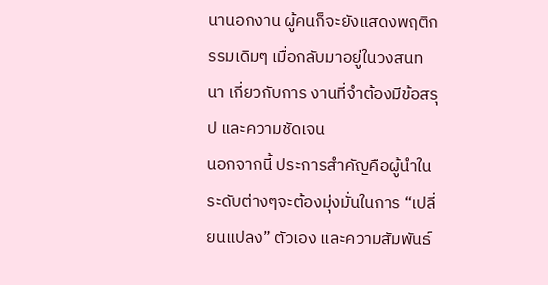นานอกงาน ผู้คนก็จะยังแสดงพฤติกรรมเดิมๆ เมื่อกลับมาอยู่ในวงสนทนา เกี่ยวกับการ งานที่จำต้องมีข้อสรุป และความชัดเจน
นอกจากนี้ ประการสำคัญคือผู้นำในระดับต่างๆจะต้องมุ่งมั่นในการ “เปลี่ยนแปลง” ตัวเอง และความสัมพันธ์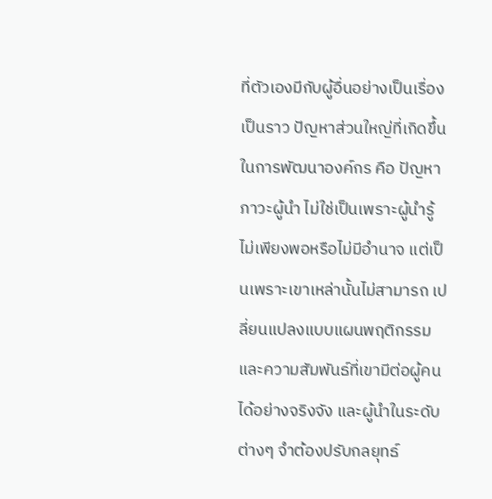ที่ตัวเองมีกับผู้อื่นอย่างเป็นเรื่องเป็นราว ปัญหาส่วนใหญ่ที่เกิดขึ้นในการพัฒนาองค์กร คือ ปัญหาภาวะผู้นำ ไม่ใช่เป็นเพราะผู้นำรู้ไม่เพียงพอหรือไม่มีอำนาจ แต่เป็นเพราะเขาเหล่านั้นไม่สามารถ เปลี่ยนแปลงแบบแผนพฤติกรรมและความสัมพันธ์ที่เขามีต่อผู้คนได้อย่างจริงจัง และผู้นำในระดับต่างๆ จำต้องปรับกลยุทธ์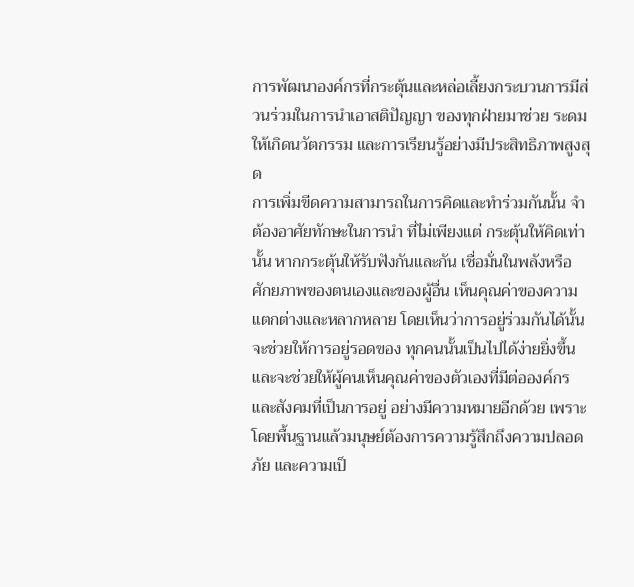การพัฒนาองค์กรที่กระตุ้นและหล่อเลี้ยงกระบวนการมีส่วนร่วมในการนำเอาสติปัญญา ของทุกฝ่ายมาช่วย ระดมให้เกิดนวัตกรรม และการเรียนรู้อย่างมีประสิทธิภาพสูงสุด
การเพิ่มขีดความสามารถในการคิดและทำร่วมกันนั้น จำต้องอาศัยทักษะในการนำ ที่ไม่เพียงแต่ กระตุ้นให้คิดเท่านั้น หากกระตุ้นให้รับฟังกันและกัน เชื่อมั่นในพลังหรือศักยภาพของตนเองและของผู้อื่น เห็นคุณค่าของความแตกต่างและหลากหลาย โดยเห็นว่าการอยู่ร่วมกันได้นั้น จะช่วยให้การอยู่รอดของ ทุกคนนั้นเป็นไปได้ง่ายยิ่งขึ้น และจะช่วยให้ผู้คนเห็นคุณค่าของตัวเองที่มีต่อองค์กรและสังคมที่เป็นการอยู่ อย่างมีความหมายอีกด้วย เพราะโดยพื้นฐานแล้วมนุษย์ต้องการความรู้สึกถึงความปลอดภัย และความเป็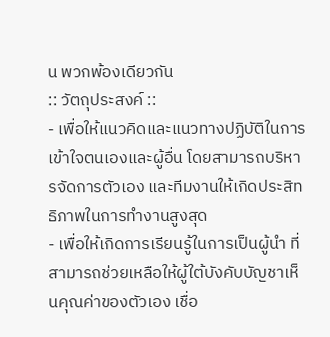น พวกพ้องเดียวกัน
:: วัตถุประสงค์ ::
- เพื่อให้แนวคิดและแนวทางปฏิบัติในการเข้าใจตนเองและผู้อื่น โดยสามารถบริหารจัดการตัวเอง และทีมงานให้เกิดประสิทธิภาพในการทำงานสูงสุด
- เพื่อให้เกิดการเรียนรู้ในการเป็นผู้นำ ที่สามารถช่วยเหลือให้ผู้ใต้บังคับบัญชาเห็นคุณค่าของตัวเอง เชื่อ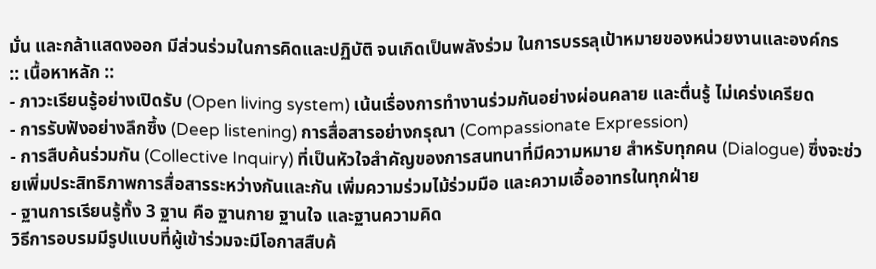มั่น และกล้าแสดงออก มีส่วนร่วมในการคิดและปฏิบัติ จนเกิดเป็นพลังร่วม ในการบรรลุเป้าหมายของหน่วยงานและองค์กร
:: เนื้อหาหลัก ::
- ภาวะเรียนรู้อย่างเปิดรับ (Open living system) เน้นเรื่องการทำงานร่วมกันอย่างผ่อนคลาย และตื่นรู้ ไม่เคร่งเครียด
- การรับฟังอย่างลึกซึ้ง (Deep listening) การสื่อสารอย่างกรุณา (Compassionate Expression)
- การสืบค้นร่วมกัน (Collective Inquiry) ที่เป็นหัวใจสำคัญของการสนทนาที่มีความหมาย สำหรับทุกคน (Dialogue) ซึ่งจะช่วยเพิ่มประสิทธิภาพการสื่อสารระหว่างกันและกัน เพิ่มความร่วมไม้ร่วมมือ และความเอื้ออาทรในทุกฝ่าย
- ฐานการเรียนรู้ทั้ง 3 ฐาน คือ ฐานกาย ฐานใจ และฐานความคิด
วิธีการอบรมมีรูปแบบที่ผู้เข้าร่วมจะมีโอกาสสืบค้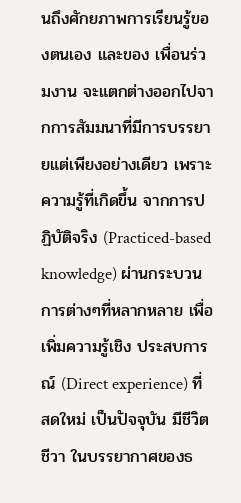นถึงศักยภาพการเรียนรู้ของตนเอง และของ เพื่อนร่วมงาน จะแตกต่างออกไปจากการสัมมนาที่มีการบรรยายแต่เพียงอย่างเดียว เพราะความรู้ที่เกิดขึ้น จากการปฏิบัติจริง (Practiced-based knowledge) ผ่านกระบวนการต่างๆที่หลากหลาย เพื่อเพิ่มความรู้เชิง ประสบการณ์ (Direct experience) ที่สดใหม่ เป็นปัจจุบัน มีชีวิตชีวา ในบรรยากาศของธ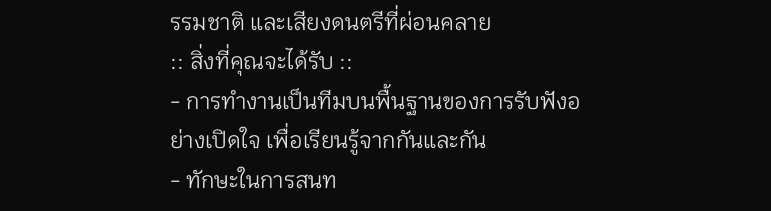รรมชาติ และเสียงดนตรีที่ผ่อนคลาย
:: สิ่งที่คุณจะได้รับ ::
- การทำงานเป็นทีมบนพื้นฐานของการรับฟังอย่างเปิดใจ เพื่อเรียนรู้จากกันและกัน
- ทักษะในการสนท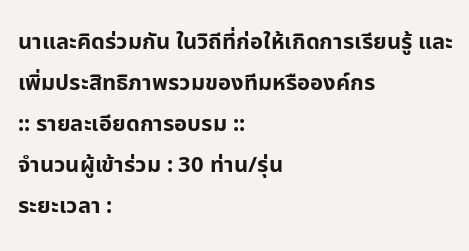นาและคิดร่วมกัน ในวิถีที่ก่อให้เกิดการเรียนรู้ และเพิ่มประสิทธิภาพรวมของทีมหรือองค์กร
:: รายละเอียดการอบรม ::
จำนวนผู้เข้าร่วม : 30 ท่าน/รุ่น
ระยะเวลา :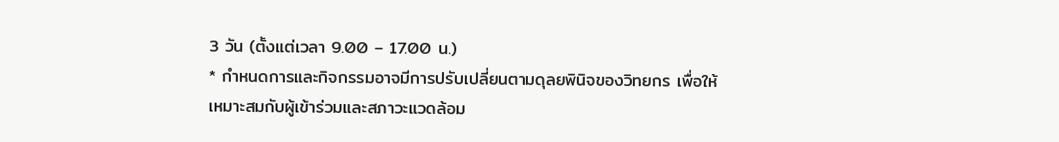3 วัน (ตั้งแต่เวลา 9.00 – 17.00 น.)
* กำหนดการและกิจกรรมอาจมีการปรับเปลี่ยนตามดุลยพินิจของวิทยกร เพื่อให้เหมาะสมกับผู้เข้าร่วมและสภาวะแวดล้อม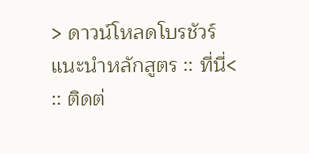> ดาวน์โหลดโบรชัวร์แนะนำหลักสูตร :: ที่นี่<
:: ติดต่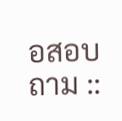อสอบถาม ::